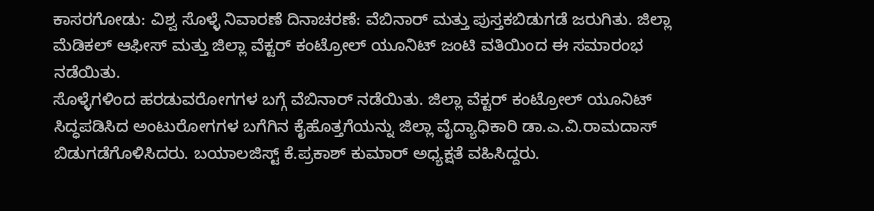ಕಾಸರಗೋಡು: ವಿಶ್ವ ಸೊಳ್ಳೆ ನಿವಾರಣೆ ದಿನಾಚರಣೆ: ವೆಬಿನಾರ್ ಮತ್ತು ಪುಸ್ತಕಬಿಡುಗಡೆ ಜರುಗಿತು. ಜಿಲ್ಲಾ ಮೆಡಿಕಲ್ ಆಫೀಸ್ ಮತ್ತು ಜಿಲ್ಲಾ ವೆಕ್ಟರ್ ಕಂಟ್ರೋಲ್ ಯೂನಿಟ್ ಜಂಟಿ ವತಿಯಿಂದ ಈ ಸಮಾರಂಭ ನಡೆಯಿತು.
ಸೊಳ್ಳೆಗಳಿಂದ ಹರಡುವರೋಗಗಳ ಬಗ್ಗೆ ವೆಬಿನಾರ್ ನಡೆಯಿತು. ಜಿಲ್ಲಾ ವೆಕ್ಟರ್ ಕಂಟ್ರೋಲ್ ಯೂನಿಟ್ ಸಿದ್ಧಪಡಿಸಿದ ಅಂಟುರೋಗಗಳ ಬಗೆಗಿನ ಕೈಹೊತ್ತಗೆಯನ್ನು ಜಿಲ್ಲಾ ವೈದ್ಯಾಧಿಕಾರಿ ಡಾ.ಎ.ವಿ.ರಾಮದಾಸ್ ಬಿಡುಗಡೆಗೊಳಿಸಿದರು. ಬಯಾಲಜಿಸ್ಟ್ ಕೆ.ಪ್ರಕಾಶ್ ಕುಮಾರ್ ಅಧ್ಯಕ್ಷತೆ ವಹಿಸಿದ್ದರು.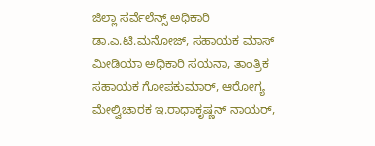ಜಿಲ್ಲಾ ಸರ್ವೆಲೆನ್ಸ್ ಅಧಿಕಾರಿ ಡಾ.ಎ.ಟಿ.ಮನೋಜ್, ಸಹಾಯಕ ಮಾಸ್ ಮೀಡಿಯಾ ಅಧಿಕಾರಿ ಸಯನಾ, ತಾಂತ್ರಿಕ ಸಹಾಯಕ ಗೋಪಕುಮಾರ್, ಆರೋಗ್ಯ ಮೇಲ್ವಿಚಾರಕ ಇ.ರಾಧಾಕೃಷ್ಣನ್ ನಾಯರ್,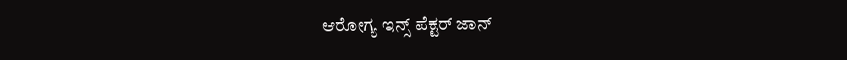ಆರೋಗ್ಯ ಇನ್ಸ್ ಪೆಕ್ಟರ್ ಜಾನ್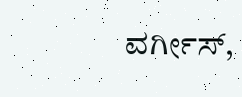ವರ್ಗೀಸ್,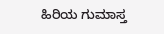ಹಿರಿಯ ಗುಮಾಸ್ತ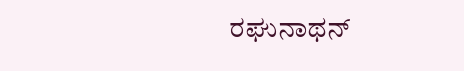ರಘುನಾಥನ್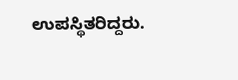ಉಪಸ್ಥಿತರಿದ್ದರು.